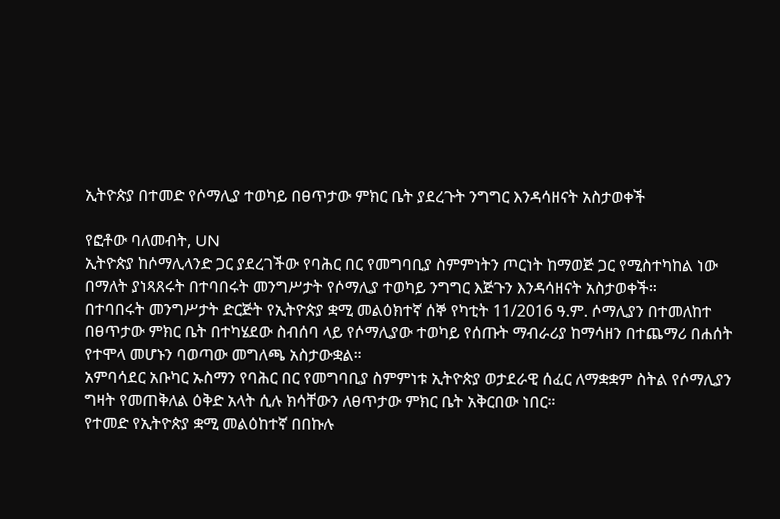ኢትዮጵያ በተመድ የሶማሊያ ተወካይ በፀጥታው ምክር ቤት ያደረጉት ንግግር እንዳሳዘናት አስታወቀች

የፎቶው ባለመብት, UN
ኢትዮጵያ ከሶማሊላንድ ጋር ያደረገችው የባሕር በር የመግባቢያ ስምምነትን ጦርነት ከማወጅ ጋር የሚስተካከል ነው በማለት ያነጻጸሩት በተባበሩት መንግሥታት የሶማሊያ ተወካይ ንግግር እጅጉን እንዳሳዘናት አስታወቀች።
በተባበሩት መንግሥታት ድርጅት የኢትዮጵያ ቋሚ መልዕክተኛ ሰኞ የካቲት 11/2016 ዓ.ም. ሶማሊያን በተመለከተ በፀጥታው ምክር ቤት በተካሄደው ስብሰባ ላይ የሶማሊያው ተወካይ የሰጡት ማብራሪያ ከማሳዘን በተጨማሪ በሐሰት የተሞላ መሆኑን ባወጣው መግለጫ አስታውቋል።
አምባሳደር አቡካር ኡስማን የባሕር በር የመግባቢያ ስምምነቱ ኢትዮጵያ ወታደራዊ ሰፈር ለማቋቋም ስትል የሶማሊያን ግዛት የመጠቅለል ዕቅድ አላት ሲሉ ክሳቸውን ለፀጥታው ምክር ቤት አቅርበው ነበር።
የተመድ የኢትዮጵያ ቋሚ መልዕከተኛ በበኩሉ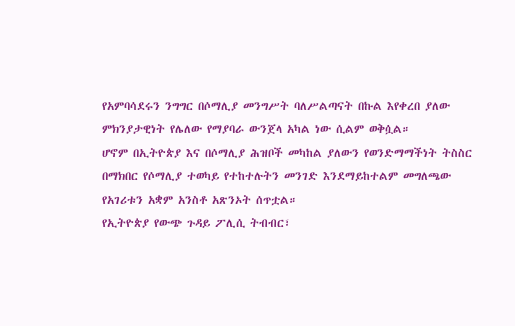የአምባሳደሩን ንግግር በሶማሊያ መንግሥት ባለሥልጣናት በኩል እየቀረበ ያለው ምክንያታዊነት የሌለው የማያባራ ውንጀላ አካል ነው ሲልም ወቅሷል።
ሆኖም በኢትዮጵያ እና በሶማሊያ ሕዝቦች መካከል ያለውን የወንድማማችነት ትስስር በማክበር የሶማሊያ ተወካይ የተከተሉትን መንገድ እንደማይከተልም መግለጫው የአገሪቱን አቋም አንስቶ አጽንኦት ሰጥቷል።
የኢትዮጵያ የውጭ ጉዳይ ፖሊሲ ትብብር፣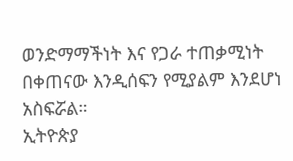ወንድማማችነት እና የጋራ ተጠቃሚነት በቀጠናው እንዲሰፍን የሚያልም እንደሆነ አስፍሯል።
ኢትዮጵያ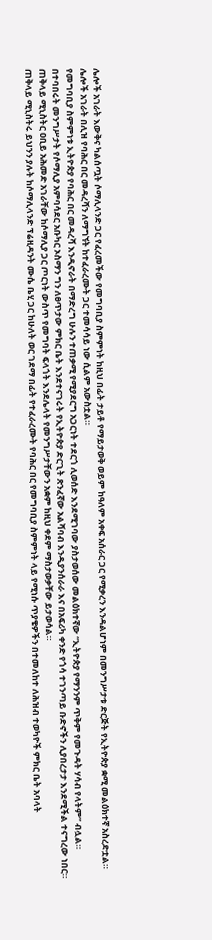ሌሎች አገራት እውቅና ካልሰጧት ሶማሊላንድ ጋር የፈረመችው የመግባቢያ ስምምነት ከዚህ በፊት ታይቶ የማይታወቅ ወይም ከዓለም አቀፍ አሰራር ጋር የሚቃረን እንዳልሆነም በመንግሥታቱ ድርጅት የኢትዮጵያ ቋሚ መልዕክተኛ አስረድቷል።
ሌሎች አገራት በሊዝ የባሕር በር መዳረሻን ለማግኘት ከተፈራረሙት ጋር ተመሳሳይ ነው ሲልም አውስቷል።
የመግባቢያ ስምምነቱ ኢትዮጵያ የባሕር በር መዳረሻ እንዲኖራት በማድረግ ሁሉን ተጠቃሚ የሚያደርግ አጋርነት ተደርጎ ሊወሰድ እንደሚገባው ያስታወሰው መልዕክተኛው “ኢትዮጵያ የማንንም ጥቅም የመጉዳት ሃሳብ የላትም” ብሏል።
በተባበሩት መንግሥታት የሶማሊያ አምባሳደር አቡካር ኦስማን ግን ለፀጥታው ምክር ቤት እንደተናገሩት የኢትዮጵያ ድርጊት ጽንፈኛው አልሻባብ እንዲያንሰራራ እና በአፍሪካ ቀንድ የጎሳ ተገንጣይ ቡድኖችን ሊያበረታታ እንደሚችል ተናግረው ነበር።
ጠቅላይ ሚኒስትር ዐቢይ አሕመድ አገራቸው ከሶማሊያ ጋር ጦርነት ውስጥ የመግባት ፍላጎት እንደሌላት የመንግሥታቸውን አቋም ከዚህ ቀደም ማስታወቃቸው ይታወሳል።
ጠቅላይ ሚኒስትሩ ይህንን ያሉት ከሶማሊላንድ ፕሬዚዳንት ሙሴ ቤሂ ጋር ከሁለት ወር ገደማ በፊት የተፈራረሙት የባሕር በር የመግባቢያ ስምምነት ላይ የሚነሱ ጥያቄዎችን በተመለከተ ለሕዝብ ተወካዮች ምክር ቤት አባላት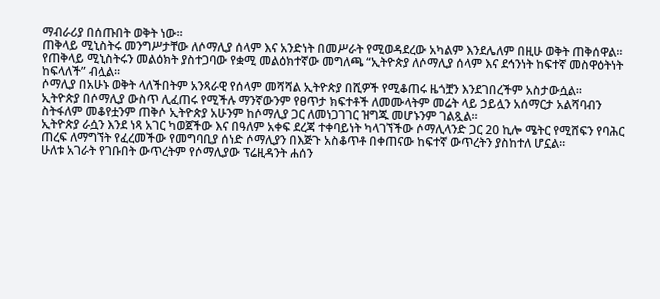ማብራሪያ በሰጡበት ወቅት ነው።
ጠቅላይ ሚኒስትሩ መንግሥታቸው ለሶማሊያ ሰላም እና አንድነት በመሥራት የሚወዳደረው አካልም እንደሌለም በዚሁ ወቅት ጠቅሰዋል።
የጠቅላይ ሚኒስትሩን መልዕክት ያስተጋባው የቋሚ መልዕክተኛው መግለጫ “ኢትዮጵያ ለሶማሊያ ሰላም እና ደኅንነት ከፍተኛ መስዋዕትነት ከፍላለች” ብሏል።
ሶማሊያ በአሁኑ ወቅት ላለችበትም አንጻራዊ የሰላም መሻሻል ኢትዮጵያ በሺዎች የሚቆጠሩ ዜጎቿን እንደገበረችም አስታውሷል።
ኢትዮጵያ በሶማሊያ ውስጥ ሊፈጠሩ የሚችሉ ማንኛውንም የፀጥታ ክፍተቶች ለመሙላትም መሬት ላይ ኃይሏን አሰማርታ አልሻባብን ስትፋለም መቆየቷንም ጠቅሶ ኢትዮጵያ አሁንም ከሶማሊያ ጋር ለመነጋገገር ዝግጁ መሆኑንም ገልጿል።
ኢትዮጵያ ራሷን እንደ ነጻ አገር ካወጀችው እና በዓለም አቀፍ ደረጃ ተቀባይነት ካላገኘችው ሶማሊላንድ ጋር 20 ኪሎ ሜትር የሚሸፍን የባሕር ጠረፍ ለማግኘት የፈረመችው የመግባቢያ ሰነድ ሶማሊያን በእጅጉ አስቆጥቶ በቀጠናው ከፍተኛ ውጥረትን ያስከተለ ሆኗል።
ሁለቱ አገራት የገቡበት ውጥረትም የሶማሊያው ፕሬዚዳንት ሐሰን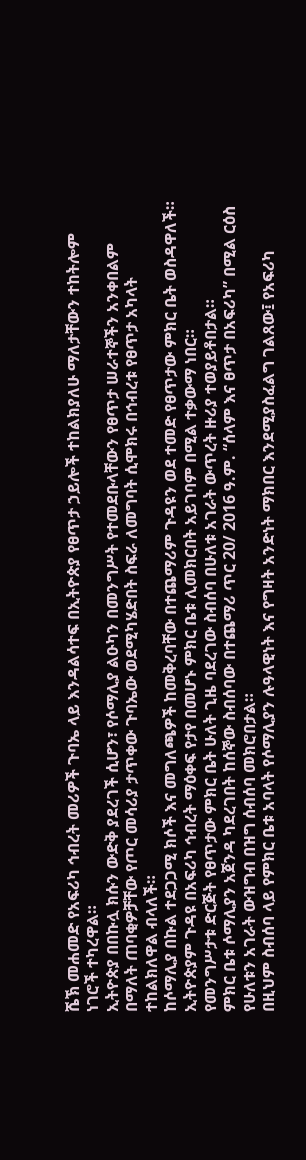ሼኽ መሐመድ የአፍሪካ ኅብረት መሪዎች ጉባኤ ላይ እንዳልሳተፍ በኢትዮጵያ የፀጥታ ኃይሎች ተከልክያለሁ ማለታቸውን ተከትሎም ነገሮች ተካረዋል።
ኢትዮጵያ በበኩሏ ክሱን ውድቅ ያደረገች ሲሆን፣ የሶማሊያ ልዑካን በመንግሥት የተመደቡላቸውን የፀጥታ ሠራተኞችን አንቀበልም በማለት ጠባቂዎቻቸው የጦር መሳሪያ ታጥቀው ጉባኤው ወደሚካሄድበት ስፍራ ለመግባት ሲሞክሩ በኅብረቱ የፀጥታ አካላት ተከልክለዋል ብላለች።
ከሶማሊያ በኩል ተደጋጋሚ ክሶች እና መግለጫዎች ከመቅረባቸው በተጨማሪም ጉዳዩን ወደ ተመድ የፀጥታው ምክር ቤት ወስዳዋለች።
ኢትዮጵያም ጉዳዩ በአፍሪካ ኅብረት ማዕቀፍ የታየ በመሆኑ ምክር ቤቱ ሊመክርበት አይገባም በሚል ተቃውማ ነበር።
የመንግሥታቱ ድርጅት የፀጥታው ምክር ቤት ሁለት ጊዜ ባደረገው ስብሰባ በሁለቱ አገራት ውጥረት ዙሪያ ተወያይቶበታል።
ምክር ቤቱ ሶማሊያን አጀንዳ ካደረገበት ከሰኞው ስብሰባው በተጨማሪ ጥር 20/ 2016 ዓ.ም. “ሰላም እና ፀጥታ በአፍሪካ” በሚል ርዕስ የሁለቱን አገራት ውዝግብ በዝግ ሰብሰባ መክሮበታል።
በዚህም ስብሰባ ላይ የምክር ቤቱ አባላት የሶማሊያን ሉዓላዊነት እና የግዛት አንድነት ማክበር እንደሚያስፈልግ ገልጸው፤ የአፍሪካ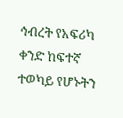ኅብረት የአፍሪካ ቀንድ ከፍተኛ ተወካይ የሆኑትን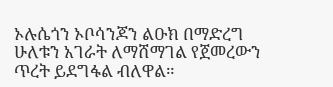ኦሉሴጎን ኦቦሳንጆን ልዑክ በማድረግ ሁለቱን አገራት ለማሸማገል የጀመረውን ጥረት ይደግፋል ብለዋል።